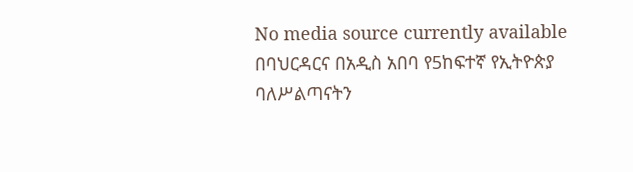No media source currently available
በባህርዳርና በአዲስ አበባ የ5ከፍተኛ የኢትዮጵያ ባለሥልጣናትን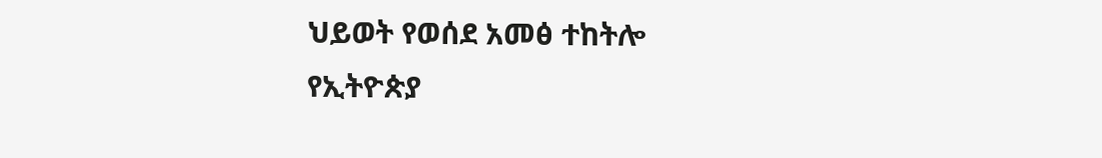ህይወት የወሰደ አመፅ ተከትሎ የኢትዮጵያ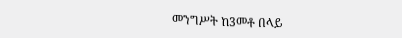መንግሥት ከ3መቶ በላይ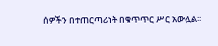ሰዎችን በተጠርጣሪነት በቁጥጥር ሥር አውሏል፡፡